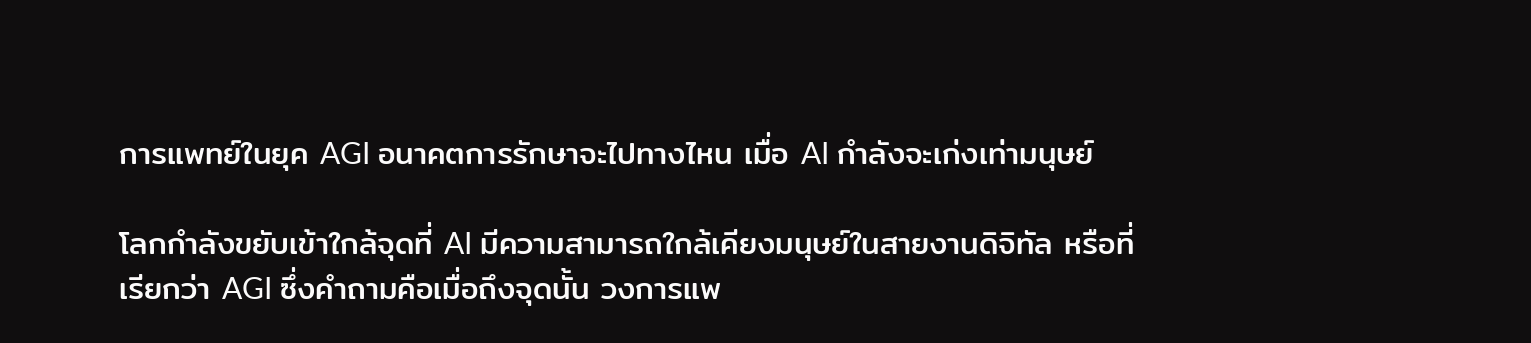การแพทย์ในยุค AGI อนาคตการรักษาจะไปทางไหน เมื่อ AI กำลังจะเก่งเท่ามนุษย์

โลกกำลังขยับเข้าใกล้จุดที่ AI มีความสามารถใกล้เคียงมนุษย์ในสายงานดิจิทัล หรือที่เรียกว่า AGI ซึ่งคำถามคือเมื่อถึงจุดนั้น วงการแพ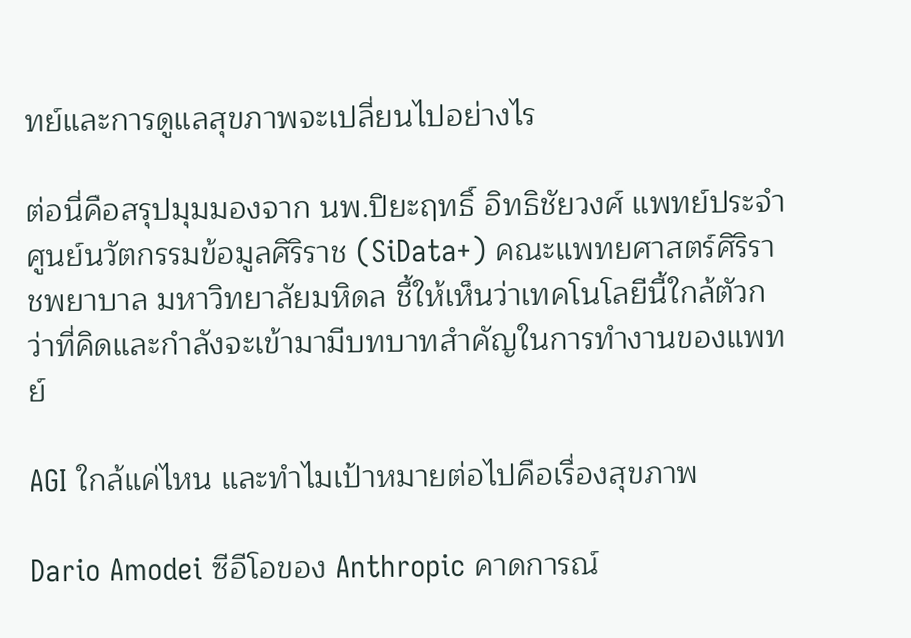ทย์และการดูแลสุขภาพจะเปลี่ยนไปอย่างไร

ต่อนี่คือสรุปมุมมองจาก นพ.ปิยะฤทธิ์ อิทธิชัยวงศ์ แพทย์ประจำศูนย์นวัตกรรมข้อมูลศิริราช (SiData+) คณะแพทยศาสตร์ศิริราชพยาบาล มหาวิทยาลัยมหิดล ชี้ให้เห็นว่าเทคโนโลยีนี้ใกล้ตัวกว่าที่คิดและกำลังจะเข้ามามีบทบาทสำคัญในการทำงานของแพทย์

AGI ใกล้แค่ไหน และทำไมเป้าหมายต่อไปคือเรื่องสุขภาพ

Dario Amodei ซีอีโอของ Anthropic คาดการณ์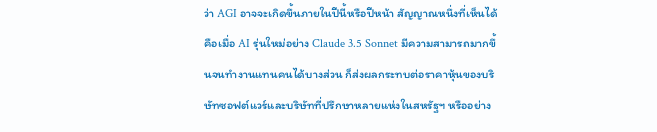ว่า AGI อาจจะเกิดขึ้นภายในปีนี้หรือปีหน้า สัญญาณหนึ่งที่เห็นได้คือเมื่อ AI รุ่นใหม่อย่าง Claude 3.5 Sonnet มีความสามารถมากขึ้นจนทำงานแทนคนได้บางส่วน ก็ส่งผลกระทบต่อราคาหุ้นของบริษัทซอฟต์แวร์และบริษัทที่ปรึกษาหลายแห่งในสหรัฐฯ หรืออย่าง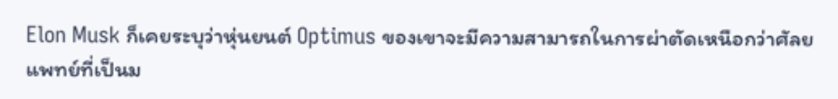Elon Musk ก็เคยระบุว่าหุ่นยนต์ Optimus ของเขาจะมีความสามารถในการผ่าตัดเหนือกว่าศัลยแพทย์ที่เป็นม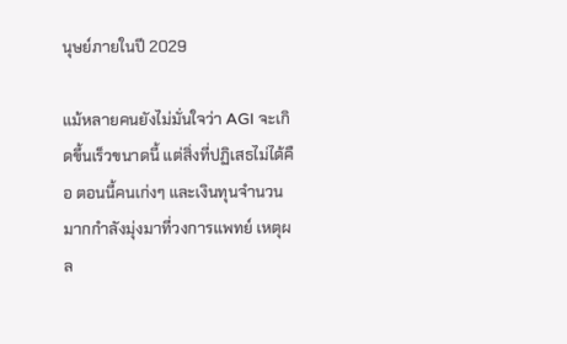นุษย์ภายในปี 2029

แม้หลายคนยังไม่มั่นใจว่า AGI จะเกิดขึ้นเร็วขนาดนี้ แต่สิ่งที่ปฏิเสธไม่ได้คือ ตอนนี้คนเก่งๆ และเงินทุนจำนวนมากกำลังมุ่งมาที่วงการแพทย์ เหตุผล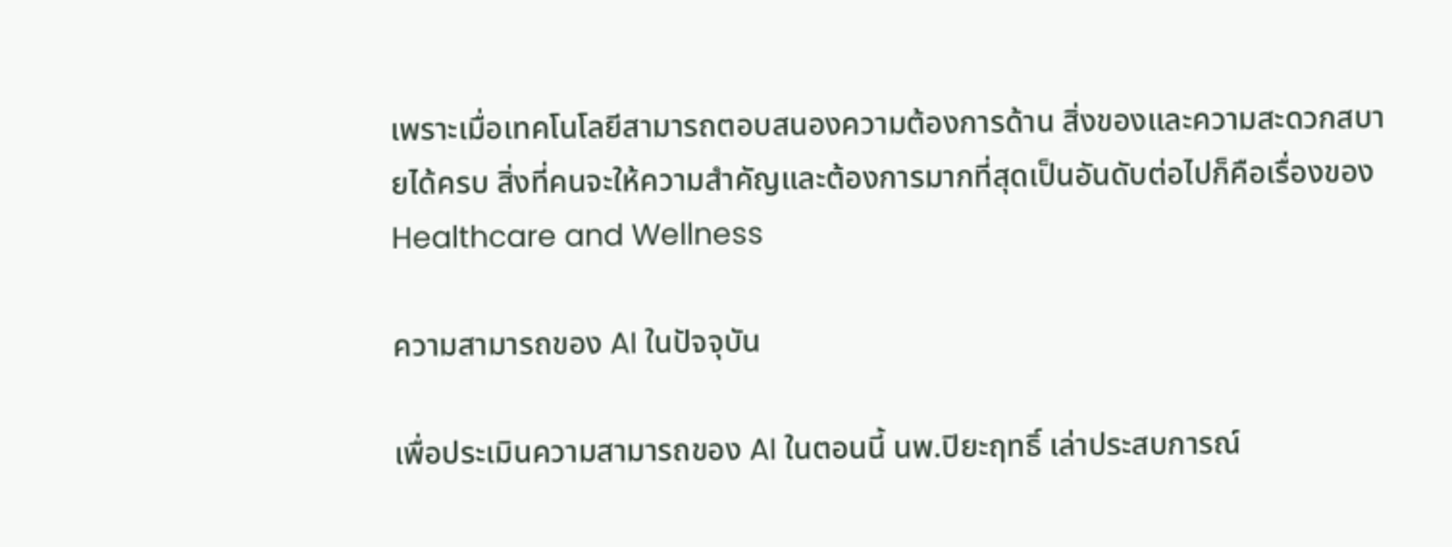เพราะเมื่อเทคโนโลยีสามารถตอบสนองความต้องการด้าน สิ่งของและความสะดวกสบายได้ครบ สิ่งที่คนจะให้ความสำคัญและต้องการมากที่สุดเป็นอันดับต่อไปก็คือเรื่องของ Healthcare and Wellness

ความสามารถของ AI ในปัจจุบัน

เพื่อประเมินความสามารถของ AI ในตอนนี้ นพ.ปิยะฤทธิ์ เล่าประสบการณ์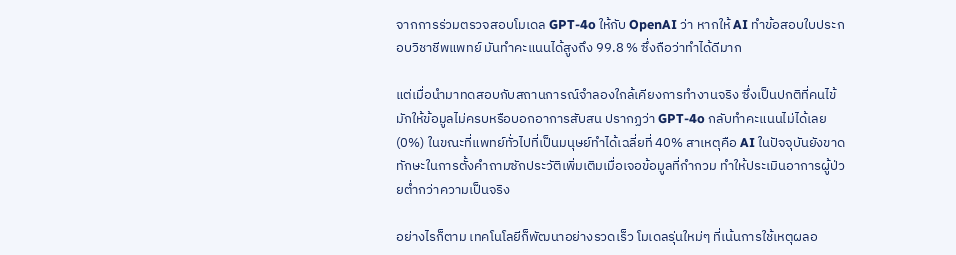จากการร่วมตรวจสอบโมเดล GPT-4o ให้กับ OpenAI ว่า หากให้ AI ทำข้อสอบใบประกอบวิชาชีพแพทย์ มันทำคะแนนได้สูงถึง 99.8 % ซึ่งถือว่าทำได้ดีมาก

แต่เมื่อนำมาทดสอบกับสถานการณ์จำลองใกล้เคียงการทำงานจริง ซึ่งเป็นปกติที่คนไข้มักให้ข้อมูลไม่ครบหรือบอกอาการสับสน ปรากฏว่า GPT-4o กลับทำคะแนนไม่ได้เลย (0%) ในขณะที่แพทย์ทั่วไปที่เป็นมนุษย์ทำได้เฉลี่ยที่ 40% สาเหตุคือ AI ในปัจจุบันยังขาดทักษะในการตั้งคำถามซักประวัติเพิ่มเติมเมื่อเจอข้อมูลที่กำกวม ทำให้ประเมินอาการผู้ป่วยต่ำกว่าความเป็นจริง

อย่างไรก็ตาม เทคโนโลยีก็พัฒนาอย่างรวดเร็ว โมเดลรุ่นใหม่ๆ ที่เน้นการใช้เหตุผลอ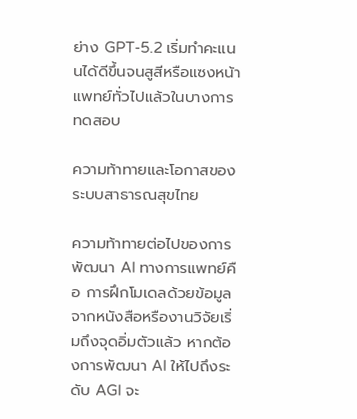ย่าง GPT-5.2 เริ่มทำคะแนนได้ดีขึ้นจนสูสีหรือแซงหน้าแพทย์ทั่วไปแล้วในบางการทดสอบ

ความท้าทายและโอกาสของระบบสาธารณสุขไทย

ความท้าทายต่อไปของการพัฒนา AI ทางการแพทย์คือ การฝึกโมเดลด้วยข้อมูลจากหนังสือหรืองานวิจัยเริ่มถึงจุดอิ่มตัวแล้ว หากต้องการพัฒนา AI ให้ไปถึงระดับ AGI จะ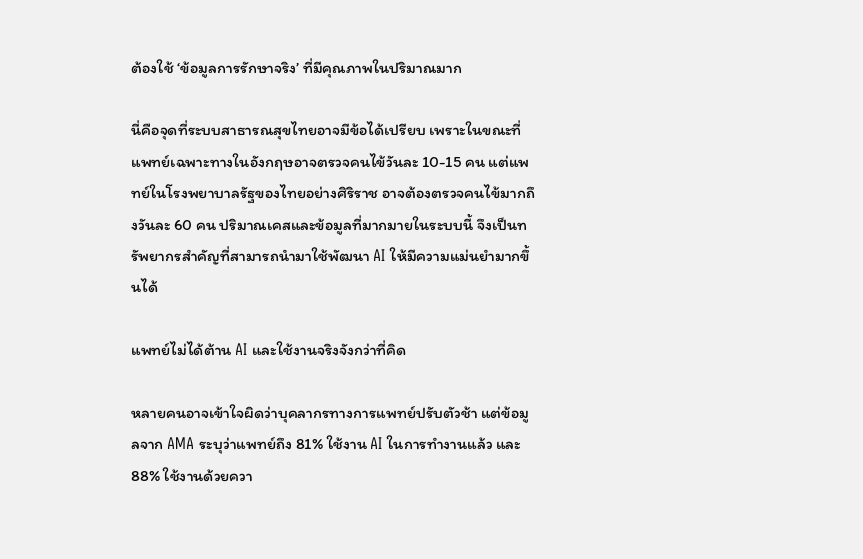ต้องใช้ ‘ข้อมูลการรักษาจริง’ ที่มีคุณภาพในปริมาณมาก

นี่คือจุดที่ระบบสาธารณสุขไทยอาจมีข้อได้เปรียบ เพราะในขณะที่แพทย์เฉพาะทางในอังกฤษอาจตรวจคนไข้วันละ 10-15 คน แต่แพทย์ในโรงพยาบาลรัฐของไทยอย่างศิริราช อาจต้องตรวจคนไข้มากถึงวันละ 60 คน ปริมาณเคสและข้อมูลที่มากมายในระบบนี้ จึงเป็นทรัพยากรสำคัญที่สามารถนำมาใช้พัฒนา AI ให้มีความแม่นยำมากขึ้นได้

แพทย์ไม่ได้ต้าน AI และใช้งานจริงจังกว่าที่คิด

หลายคนอาจเข้าใจผิดว่าบุคลากรทางการแพทย์ปรับตัวช้า แต่ข้อมูลจาก AMA ระบุว่าแพทย์ถึง 81% ใช้งาน AI ในการทำงานแล้ว และ 88% ใช้งานด้วยควา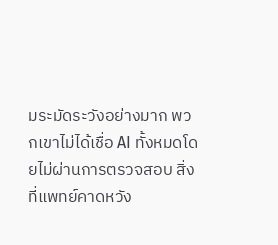มระมัดระวังอย่างมาก พวกเขาไม่ได้เชื่อ AI ทั้งหมดโดยไม่ผ่านการตรวจสอบ สิ่งที่แพทย์คาดหวัง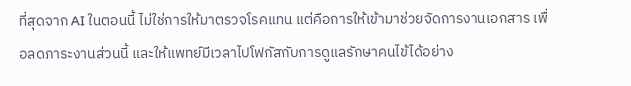ที่สุดจาก AI ในตอนนี้ ไม่ใช่การให้มาตรวจโรคแทน แต่คือการให้เข้ามาช่วยจัดการงานเอกสาร เพื่อลดภาระงานส่วนนี้ และให้แพทย์มีเวลาไปโฟกัสกับการดูแลรักษาคนไข้ได้อย่าง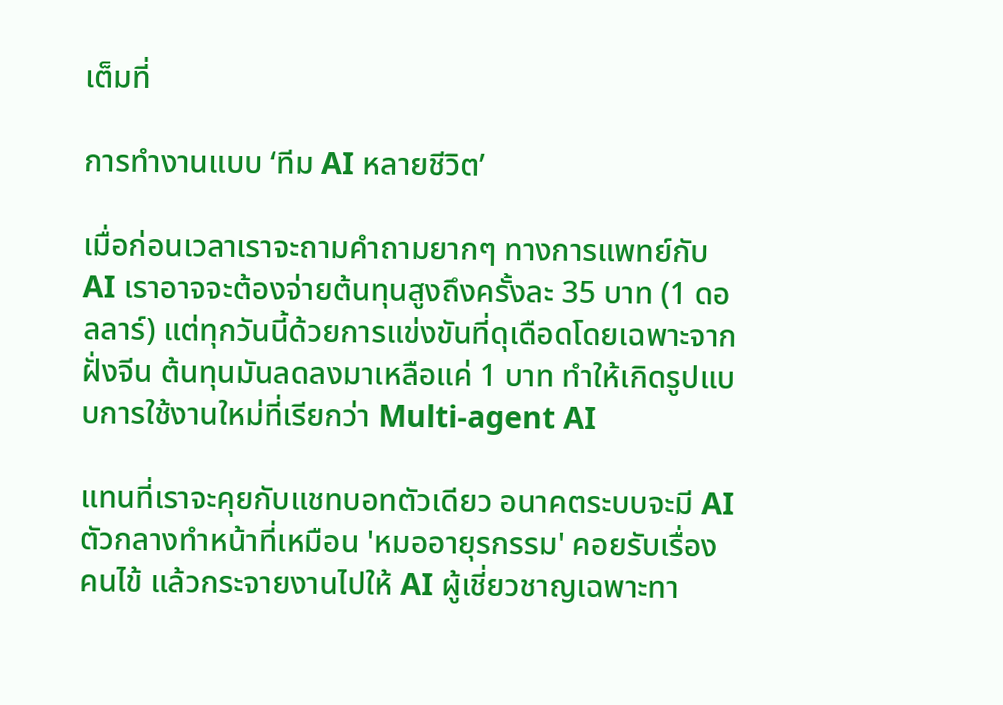เต็มที่

การทำงานแบบ ‘ทีม AI หลายชีวิต’

เมื่อก่อนเวลาเราจะถามคำถามยากๆ ทางการแพทย์กับ AI เราอาจจะต้องจ่ายต้นทุนสูงถึงครั้งละ 35 บาท (1 ดอลลาร์) แต่ทุกวันนี้ด้วยการแข่งขันที่ดุเดือดโดยเฉพาะจากฝั่งจีน ต้นทุนมันลดลงมาเหลือแค่ 1 บาท ทำให้เกิดรูปแบบการใช้งานใหม่ที่เรียกว่า Multi-agent AI

แทนที่เราจะคุยกับแชทบอทตัวเดียว อนาคตระบบจะมี AI ตัวกลางทำหน้าที่เหมือน 'หมออายุรกรรม' คอยรับเรื่องคนไข้ แล้วกระจายงานไปให้ AI ผู้เชี่ยวชาญเฉพาะทา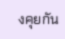งคุยกัน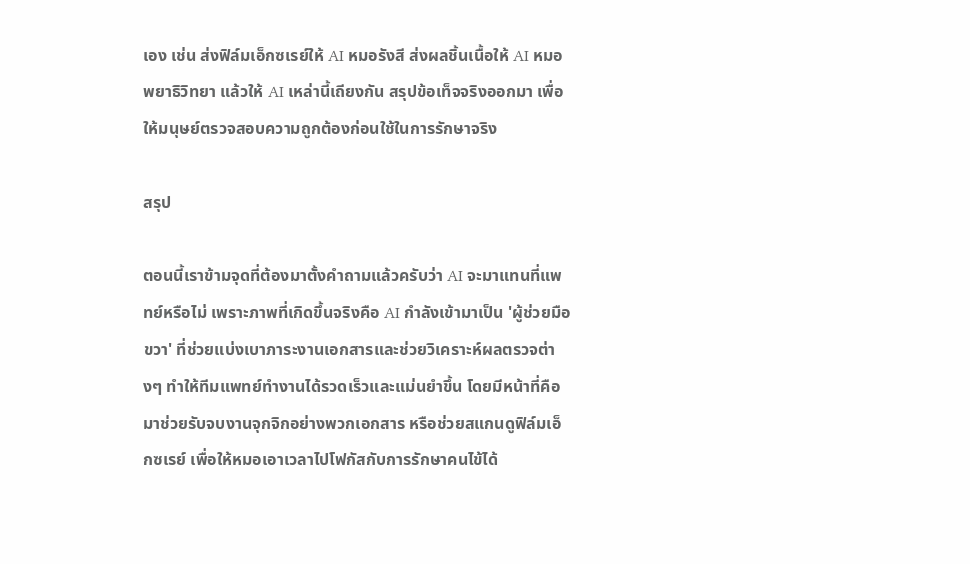เอง เช่น ส่งฟิล์มเอ็กซเรย์ให้ AI หมอรังสี ส่งผลชิ้นเนื้อให้ AI หมอพยาธิวิทยา แล้วให้ AI เหล่านี้เถียงกัน สรุปข้อเท็จจริงออกมา เพื่อให้มนุษย์ตรวจสอบความถูกต้องก่อนใช้ในการรักษาจริง

สรุป

ตอนนี้เราข้ามจุดที่ต้องมาตั้งคำถามแล้วครับว่า AI จะมาแทนที่แพทย์หรือไม่ เพราะภาพที่เกิดขึ้นจริงคือ AI กำลังเข้ามาเป็น 'ผู้ช่วยมือขวา' ที่ช่วยแบ่งเบาภาระงานเอกสารและช่วยวิเคราะห์ผลตรวจต่างๆ ทำให้ทีมแพทย์ทำงานได้รวดเร็วและแม่นยำขึ้น โดยมีหน้าที่คือมาช่วยรับจบงานจุกจิกอย่างพวกเอกสาร หรือช่วยสแกนดูฟิล์มเอ็กซเรย์ เพื่อให้หมอเอาเวลาไปโฟกัสกับการรักษาคนไข้ได้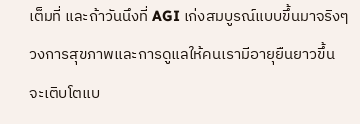เต็มที่ และถ้าวันนึงที่ AGI เก่งสมบูรณ์แบบขึ้นมาจริงๆ วงการสุขภาพและการดูแลให้คนเรามีอายุยืนยาวขึ้น จะเติบโตแบ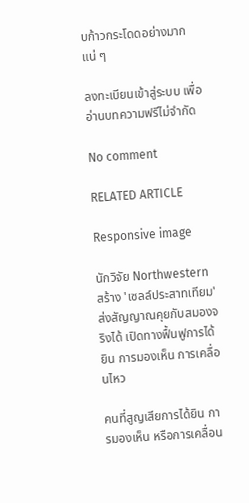บก้าวกระโดดอย่างมากแน่ ๆ

ลงทะเบียนเข้าสู่ระบบ เพื่ออ่านบทความฟรีไม่จำกัด

No comment

RELATED ARTICLE

Responsive image

นักวิจัย Northwestern สร้าง 'เซลล์ประสาทเทียม' ส่งสัญญาณคุยกับสมองจริงได้ เปิดทางฟื้นฟูการได้ยิน การมองเห็น การเคลื่อนไหว

คนที่สูญเสียการได้ยิน การมองเห็น หรือการเคลื่อน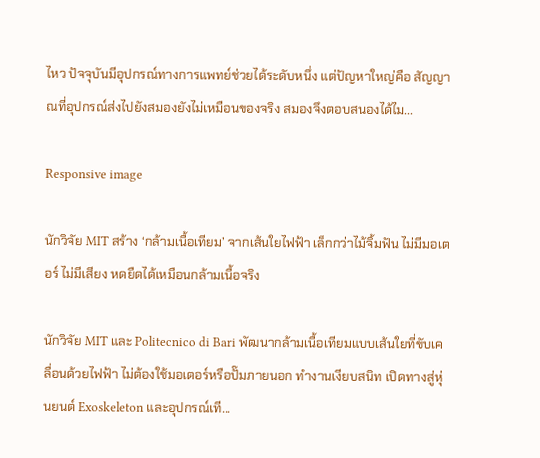ไหว ปัจจุบันมีอุปกรณ์ทางการแพทย์ช่วยได้ระดับหนึ่ง แต่ปัญหาใหญ่คือ สัญญาณที่อุปกรณ์ส่งไปยังสมองยังไม่เหมือนของจริง สมองจึงตอบสนองได้ไม...

Responsive image

นักวิจัย MIT สร้าง ‘กล้ามเนื้อเทียม’ จากเส้นใยไฟฟ้า เล็กกว่าไม้จิ้มฟัน ไม่มีมอเตอร์ ไม่มีเสียง หดยืดได้เหมือนกล้ามเนื้อจริง

นักวิจัย MIT และ Politecnico di Bari พัฒนากล้ามเนื้อเทียมแบบเส้นใยที่ขับเคลื่อนด้วยไฟฟ้า ไม่ต้องใช้มอเตอร์หรือปั๊มภายนอก ทำงานเงียบสนิท เปิดทางสู่หุ่นยนต์ Exoskeleton และอุปกรณ์เที...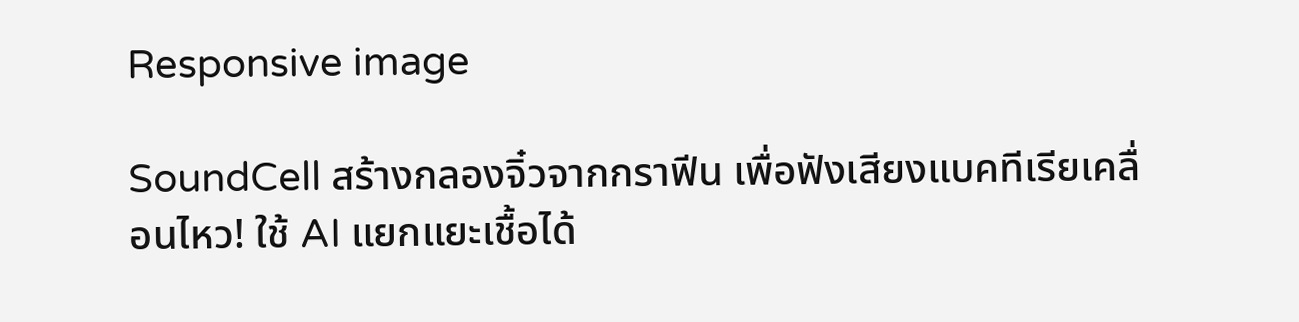Responsive image

SoundCell สร้างกลองจิ๋วจากกราฟีน เพื่อฟังเสียงแบคทีเรียเคลื่อนไหว! ใช้ AI แยกแยะเชื้อได้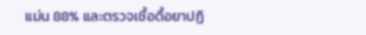แม่น 88% และตรวจเชื้อดื้อยาปฏิ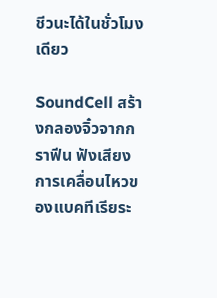ชีวนะได้ในชั่วโมงเดียว

SoundCell สร้างกลองจิ๋วจากกราฟีน ฟังเสียงการเคลื่อนไหวของแบคทีเรียระ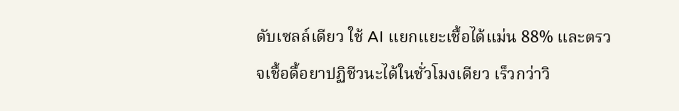ดับเซลล์เดียว ใช้ AI แยกแยะเชื้อได้แม่น 88% และตรวจเชื้อดื้อยาปฏิชีวนะได้ในชั่วโมงเดียว เร็วกว่าวิ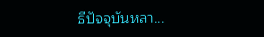ธีปัจจุบันหลา...